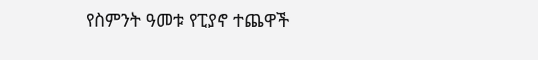የስምንት ዓመቱ የፒያኖ ተጨዋች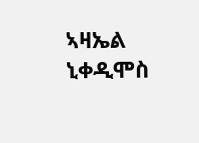ኣዛኤል ኒቀዲሞስ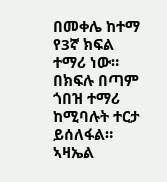በመቀሌ ከተማ የ3ኛ ክፍል ተማሪ ነው። በክፍሉ በጣም ጎበዝ ተማሪ ከሚባሉት ተርታ ይሰለፋል። ኣዛኤል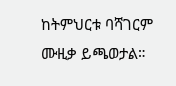ከትምህርቱ ባሻገርም ሙዚቃ ይጫወታል።